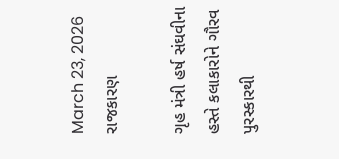March 23, 2026
રાજકારણ

ગૃહ મંત્રી હર્ષ સંઘવીના હસ્તે કલાકારોને ગૌરવ પુરસ્કારથી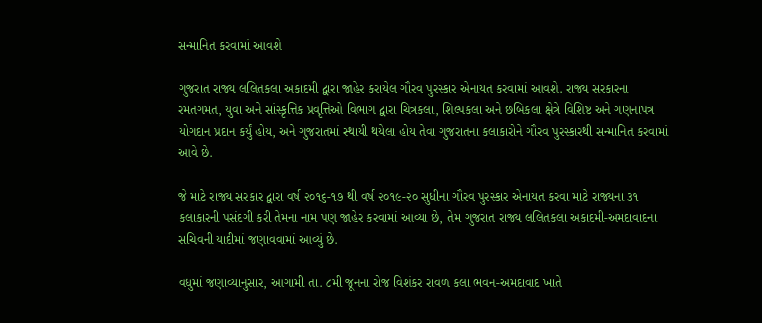સન્માનિત કરવામાં આવશે

ગુજરાત રાજ્ય લલિતકલા અકાદમી દ્વારા જાહેર કરાયેલ ગૌરવ પુરસ્કાર એનાયત કરવામાં આવશે. રાજ્ય સરકારના રમતગમત, યુવા અને સાંસ્કૃત્તિક પ્રવૃત્તિઓ વિભાગ દ્વારા ચિત્રકલા, શિલ્પકલા અને છબિકલા ક્ષેત્રે વિશિષ્ટ અને ગણનાપત્ર યોગદાન પ્રદાન કર્યું હોય, અને ગુજરાતમાં સ્થાયી થયેલા હોય તેવા ગુજરાતના કલાકારોને ગૌરવ પુરસ્કારથી સન્માનિત કરવામાં આવે છે.

જે માટે રાજ્ય સરકાર દ્વારા વર્ષ ૨૦૧૬-૧૭ થી વર્ષ ૨૦૧૯-૨૦ સુધીના ગૌરવ પુરસ્કાર એનાયત કરવા માટે રાજ્યના ૩૧ કલાકારની પસંદગી કરી તેમના નામ પણ જાહેર કરવામાં આવ્યા છે, તેમ ગુજરાત રાજ્ય લલિતકલા અકાદમી-અમદાવાદના સચિવની યાદીમાં જણાવવામાં આવ્યું છે.

વધુમાં જણાવ્યાનુસાર, આગામી તા. ૮મી જૂનના રોજ વિશંકર રાવળ કલા ભવન-અમદાવાદ ખાતે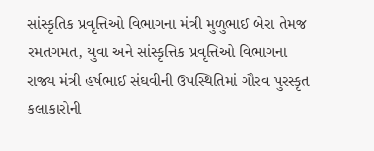સાંસ્કૃતિક પ્રવૃત્તિઓ વિભાગના મંત્રી મુળુભાઈ બેરા તેમજ રમતગમત, યુવા અને સાંસ્કૃત્તિક પ્રવૃત્તિઓ વિભાગના રાજ્ય મંત્રી હર્ષભાઈ સંઘવીની ઉપસ્થિતિમાં ગૌરવ પુરસ્કૃત કલાકારોની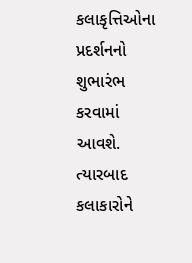કલાકૃત્તિઓના પ્રદર્શનનો શુભારંભ કરવામાં આવશે. ત્યારબાદ કલાકારોને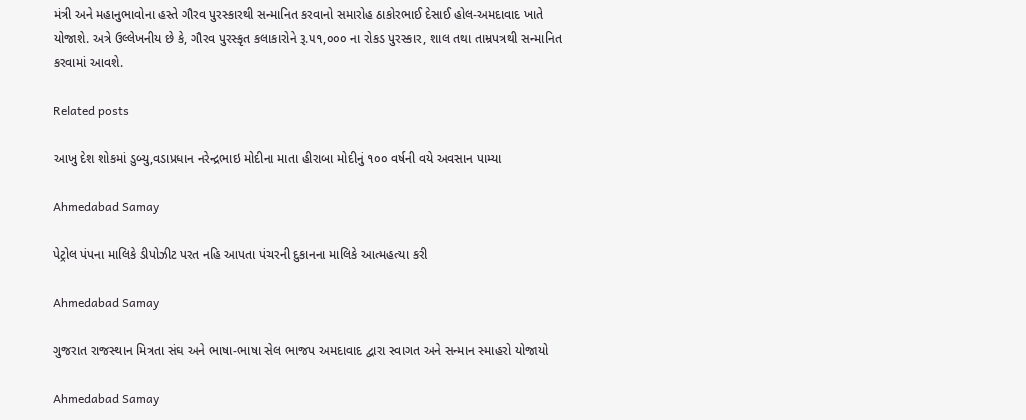મંત્રી અને મહાનુભાવોના હસ્તે ગૌરવ પુરસ્કારથી સન્માનિત કરવાનો સમારોહ ઠાકોરભાઈ દેસાઈ હોલ-અમદાવાદ ખાતે યોજાશે. અત્રે ઉલ્લેખનીય છે કે, ગૌરવ પુરસ્કૃત કલાકારોને રૂ.૫૧,૦૦૦ ના રોકડ પુરસ્કાર, શાલ તથા તામ્રપત્રથી સન્માનિત કરવામાં આવશે.

Related posts

આખુ દેશ શોકમાં ડુબ્યુ,વડાપ્રધાન નરેન્‍દ્રભાઇ મોદીના માતા હીરાબા મોદીનું ૧૦૦ વર્ષની વયે અવસાન પામ્યા

Ahmedabad Samay

પેટ્રોલ પંપના માલિકે ડીપોઝીટ પરત નહિ આપતા પંચરની દુકાનના માલિકે આત્મહત્યા કરી

Ahmedabad Samay

ગુજરાત રાજસ્થાન મિત્રતા સંઘ અને ભાષા-ભાષા સેલ ભાજપ અમદાવાદ દ્વારા સ્વાગત અને સન્માન સ્માહરો યોજાયો

Ahmedabad Samay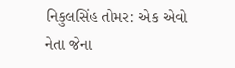નિકુલસિંહ તોમર: એક એવો નેતા જેના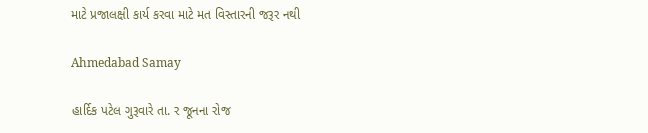માટે પ્રજાલક્ષી કાર્ય કરવા માટે મત વિસ્તારની જરૂર નથી

Ahmedabad Samay

હાર્દિક પટેલ ગુરૂવારે તા. ર જૂનના રોજ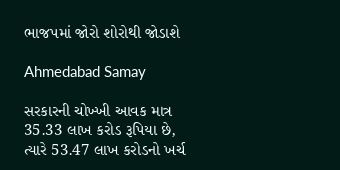ભાજપમાં જોરો શોરોથી જોડાશે

Ahmedabad Samay

સરકારની ચોખ્ખી આવક માત્ર 35.33 લાખ કરોડ રૂપિયા છે, ત્યારે 53.47 લાખ કરોડનો ખર્ચ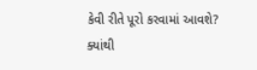કેવી રીતે પૂરો કરવામાં આવશે? ક્યાંથી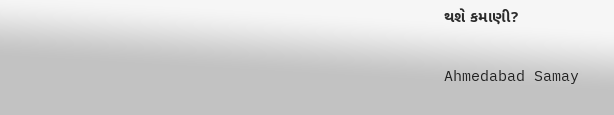થશે કમાણી?

Ahmedabad Samay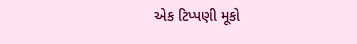એક ટિપ્પણી મૂકો